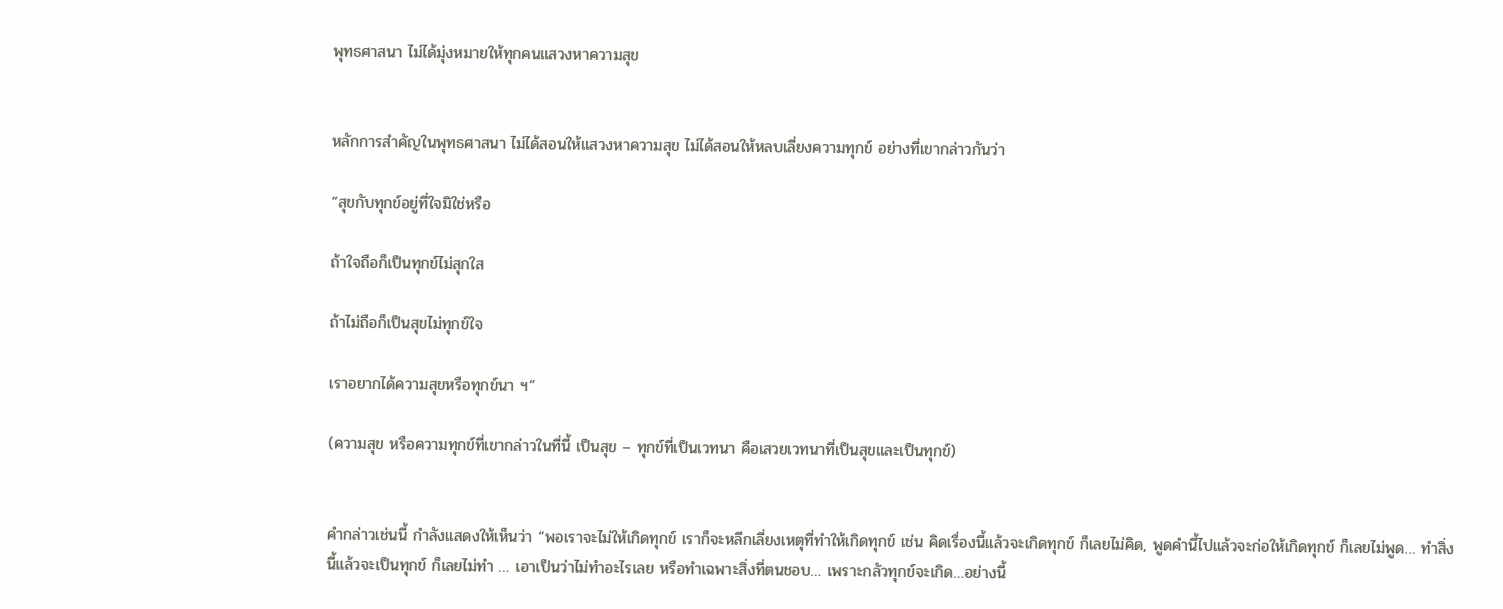พุทธศาสนา ไม่ได้มุ่งหมายให้ทุกคนแสวงหาความสุข


หลักการสำคัญในพุทธศาสนา ไม่ได้สอนให้แสวงหาความสุข ไม่ได้สอนให้หลบเลี่ยงความทุกข์ อย่างที่เขากล่าวกันว่า

“สุขกับทุกข์อยู่ที่ใจมิใช่หรือ

ถ้าใจถือก็เป็นทุกข์ไม่สุกใส

ถ้าไม่ถือก็เป็นสุขไม่ทุกข์ใจ

เราอยากได้ความสุขหรือทุกข์นา ฯ”

(ความสุข หรือความทุกข์ที่เขากล่าวในที่นี้ เป็นสุข – ทุกข์ที่เป็นเวทนา คือเสวยเวทนาที่เป็นสุขและเป็นทุกข์)


คำกล่าวเช่นนี้ กำลังแสดงให้เห็นว่า “พอเราจะไม่ให้เกิดทุกข์ เราก็จะหลีกเลี่ยงเหตุที่ทำให้เกิดทุกข์ เช่น คิดเรื่องนี้แล้วจะเกิดทุกข์ ก็เลยไม่คิด, พูดคำนี้ไปแล้วจะก่อให้เกิดทุกข์ ก็เลยไม่พูด… ทำสิ่งนี้แล้วจะเป็นทุกข์ ก็เลยไม่ทำ … เอาเป็นว่าไม่ทำอะไรเลย หรือทำเฉพาะสิ่งที่ตนชอบ… เพราะกลัวทุกข์จะเกิด…อย่างนี้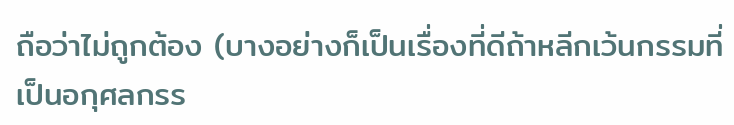ถือว่าไม่ถูกต้อง (บางอย่างก็เป็นเรื่องที่ดีถ้าหลีกเว้นกรรมที่เป็นอกุศลกรร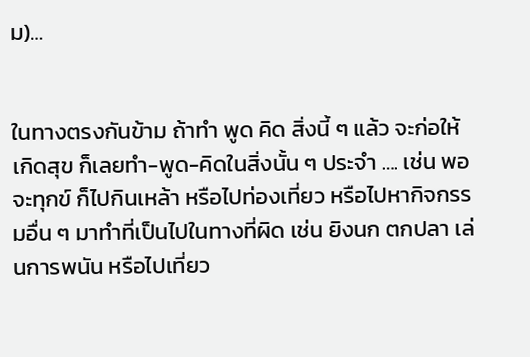ม)…


ในทางตรงกันข้าม ถ้าทำ พูด คิด สิ่งนี้ ๆ แล้ว จะก่อให้เกิดสุข ก็เลยทำ-พูด-คิดในสิ่งนั้น ๆ ประจำ …. เช่น พอจะทุกข์ ก็ไปกินเหล้า หรือไปท่องเที่ยว หรือไปหากิจกรรมอื่น ๆ มาทำที่เป็นไปในทางที่ผิด เช่น ยิงนก ตกปลา เล่นการพนัน หรือไปเที่ยว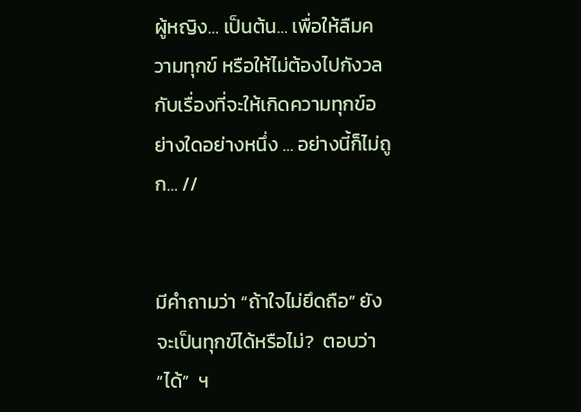ผู้หญิง… เป็นต้น… เพื่อให้ลืมความทุกข์ หรือให้ไม่ต้องไปกังวลกับเรื่องที่จะให้เกิดความทุกข์อย่างใดอย่างหนึ่ง … อย่างนี้ก็ไม่ถูก… //


มีคำถามว่า “ถ้าใจไม่ยึดถือ” ยังจะเป็นทุกข์ได้หรือไม่?  ตอบว่า “ได้”  ฯ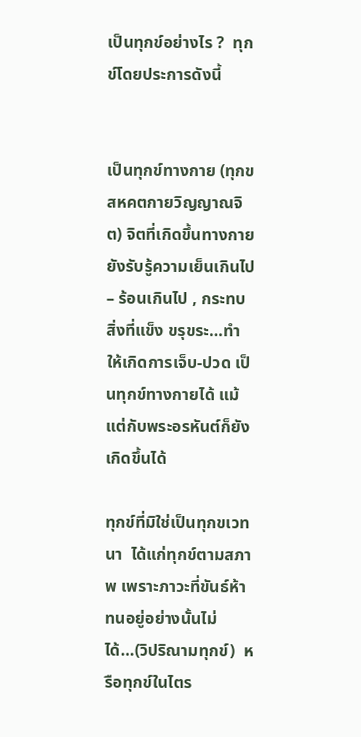เป็นทุกข์อย่างไร ?  ทุกข์โดยประการดังนี้


เป็นทุกข์ทางกาย (ทุกขสหคตกายวิญญาณจิต) จิตที่เกิดขึ้นทางกาย ยังรับรู้ความเย็นเกินไป – ร้อนเกินไป , กระทบสิ่งที่แข็ง ขรุขระ…ทำให้เกิดการเจ็บ-ปวด เป็นทุกข์ทางกายได้ แม้แต่กับพระอรหันต์ก็ยังเกิดขึ้นได้

ทุกข์ที่มิใช่เป็นทุกขเวทนา  ได้แก่ทุกข์ตามสภาพ เพราะภาวะที่ขันธ์ห้าทนอยู่อย่างนั้นไม่ได้…(วิปริณามทุกข์)  หรือทุกข์ในไตร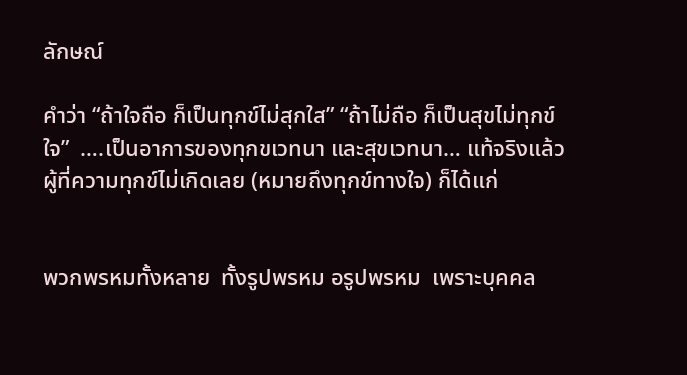ลักษณ์

คำว่า “ถ้าใจถือ ก็เป็นทุกข์ไม่สุกใส” “ถ้าไม่ถือ ก็เป็นสุขไม่ทุกข์ใจ”  ….เป็นอาการของทุกขเวทนา และสุขเวทนา… แท้จริงแล้ว ผู้ที่ความทุกข์ไม่เกิดเลย (หมายถึงทุกข์ทางใจ) ก็ได้แก่


พวกพรหมทั้งหลาย  ทั้งรูปพรหม อรูปพรหม  เพราะบุคคล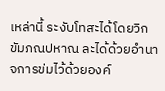เหล่านี้ ระงับโทสะได้โดยวิกขัมภณปหาณ ละได้ด้วยอำนาจการข่มไว้ด้วยองค์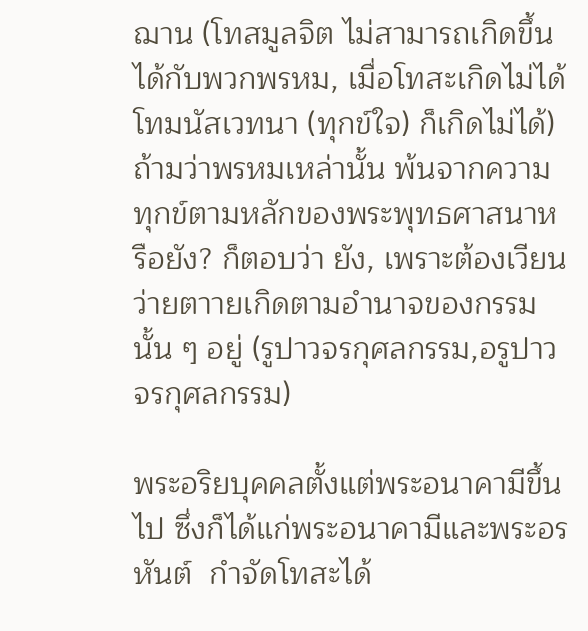ฌาน (โทสมูลจิต ไม่สามารถเกิดขึ้นได้กับพวกพรหม, เมื่อโทสะเกิดไม่ได้ โทมนัสเวทนา (ทุกข์ใจ) ก็เกิดไม่ได้) ถ้ามว่าพรหมเหล่านั้น พ้นจากความทุกข์ตามหลักของพระพุทธศาสนาหรือยัง? ก็ตอบว่า ยัง, เพราะต้องเวียนว่ายตาายเกิดตามอำนาจของกรรมนั้น ๆ อยู่ (รูปาวจรกุศลกรรม,อรูปาวจรกุศลกรรม)

พระอริยบุคคลตั้งแต่พระอนาคามีขึ้นไป ซึ่งก็ได้แก่พระอนาคามีและพระอรหันต์  กำจัดโทสะได้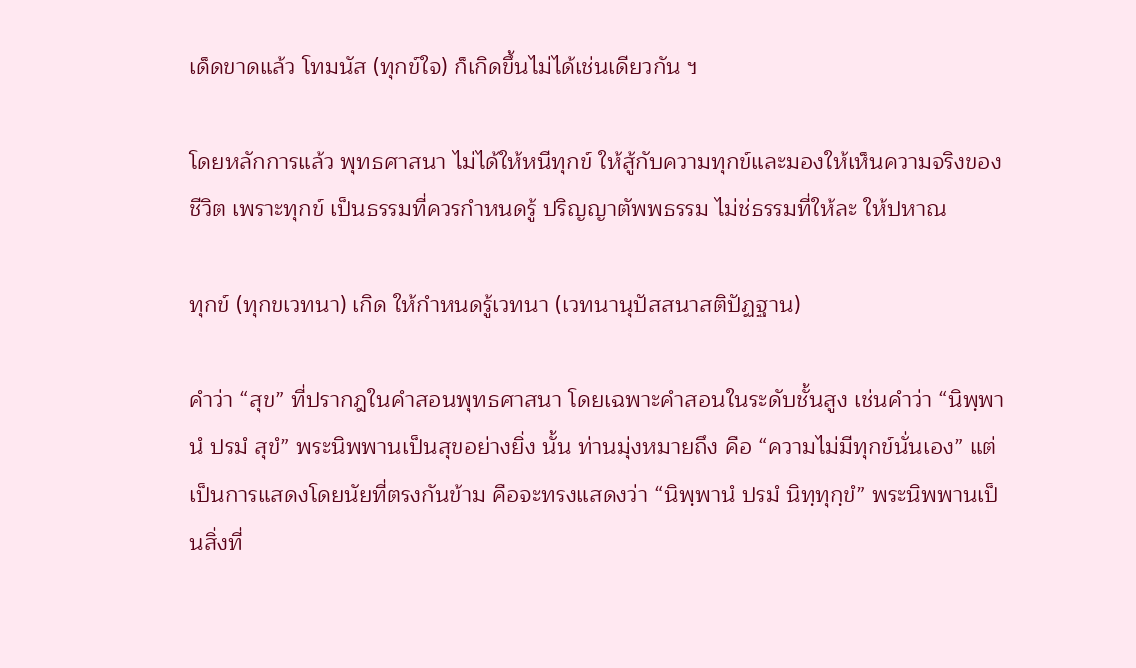เด็ดขาดแล้ว โทมนัส (ทุกข์ใจ) ก็เกิดขึ้นไม่ได้เช่นเดียวกัน ฯ

โดยหลักการแล้ว พุทธศาสนา ไม่ได้ให้หนีทุกข์ ให้สู้กับความทุกข์และมองให้เห็นความจริงของชีวิต เพราะทุกข์ เป็นธรรมที่ควรกำหนดรู้ ปริญญาตัพพธรรม ไม่ช่ธรรมที่ให้ละ ให้ปหาณ

ทุกข์ (ทุกขเวทนา) เกิด ให้กำหนดรู้เวทนา (เวทนานุปัสสนาสติปัฏฐาน)

คำว่า “สุข” ที่ปรากฎในคำสอนพุทธศาสนา โดยเฉพาะคำสอนในระดับชั้นสูง เช่นคำว่า “นิพฺพานํ ปรมํ สุขํ” พระนิพพานเป็นสุขอย่างยิ่ง นั้น ท่านมุ่งหมายถึง คือ “ความไม่มีทุกข์นั่นเอง” แต่เป็นการแสดงโดยนัยที่ตรงกันข้าม คือจะทรงแสดงว่า “นิพฺพานํ ปรมํ นิทฺทุกฺขํ” พระนิพพานเป็นสิ่งที่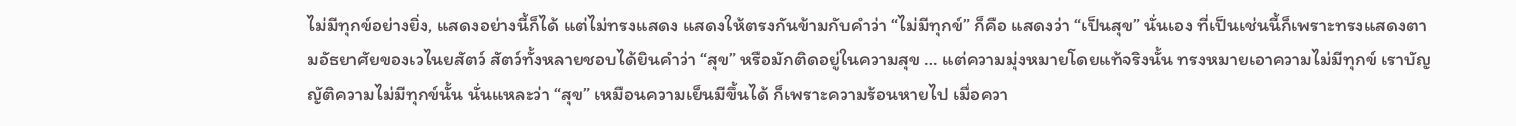ไม่มีทุกข์อย่างยิ่ง, แสดงอย่างนี้ก็ได้ แต่ไม่ทรงแสดง แสดงให้ตรงกันข้ามกับคำว่า “ไม่มีทุกข์” ก็คือ แสดงว่า “เป็นสุข” นั่นเอง ที่เป็นเช่นนี้ก็เพราะทรงแสดงตามอัธยาศัยของเวไนยสัตว์ สัตว์ทั้งหลายชอบได้ยินคำว่า “สุข” หรือมักติดอยู่ในความสุข … แต่ความมุ่งหมายโดยแท้จริงนั้น ทรงหมายเอาความไม่มีทุกข์ เราบัญญัติความไม่มีทุกข์นั้น นั่นแหละว่า “สุข” เหมือนความเย็นมีขึ้นได้ ก็เพราะความร้อนหายไป เมื่อควา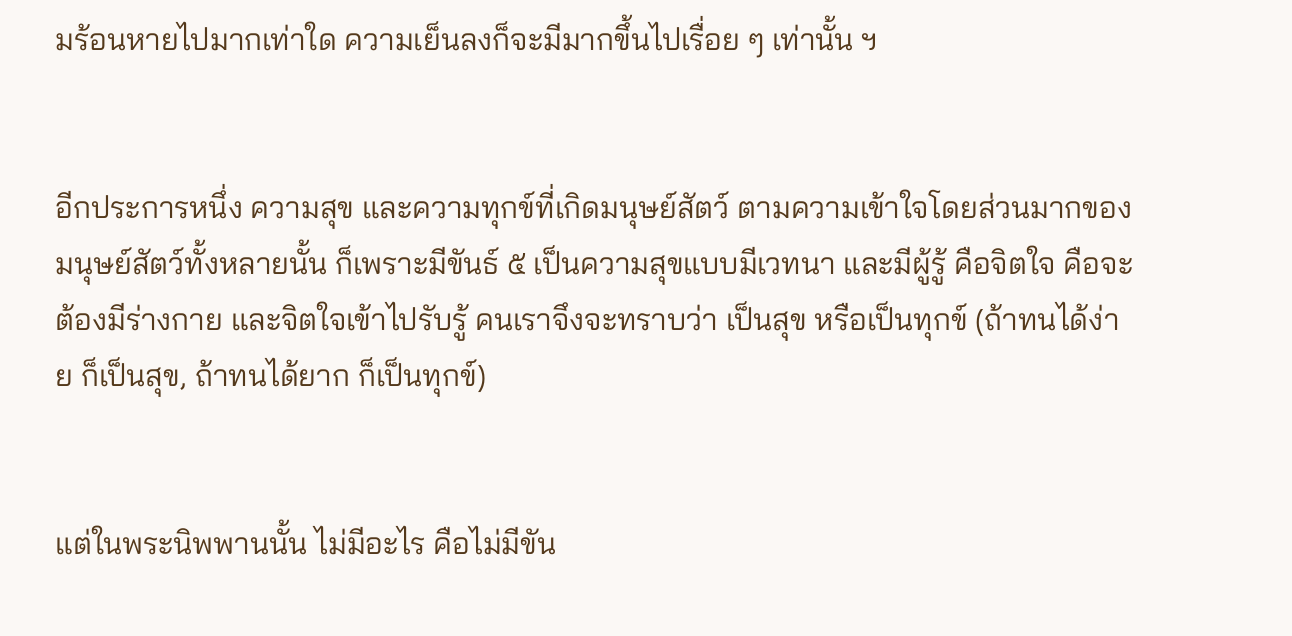มร้อนหายไปมากเท่าใด ความเย็นลงก็จะมีมากขึ้นไปเรื่อย ๆ เท่านั้น ฯ


อีกประการหนึ่ง ความสุข และความทุกข์ที่เกิดมนุษย์สัตว์ ตามความเข้าใจโดยส่วนมากของมนุษย์สัตว์ทั้งหลายนั้น ก็เพราะมีขันธ์ ๕ เป็นความสุขแบบมีเวทนา และมีผู้รู้ คือจิตใจ คือจะต้องมีร่างกาย และจิตใจเข้าไปรับรู้ คนเราจึงจะทราบว่า เป็นสุข หรือเป็นทุกข์ (ถ้าทนได้ง่าย ก็เป็นสุข, ถ้าทนได้ยาก ก็เป็นทุกข์)


แต่ในพระนิพพานนั้น ไม่มีอะไร คือไม่มีขัน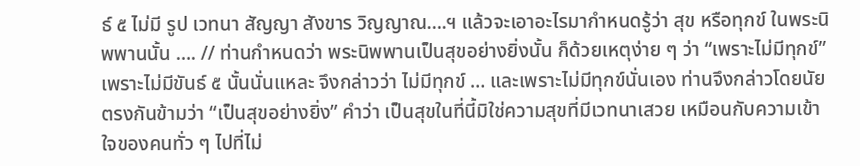ธ์ ๕ ไม่มี รูป เวทนา สัญญา สังขาร วิญญาณ….ฯ แล้วจะเอาอะไรมากำหนดรู้ว่า สุข หรือทุกข์ ในพระนิพพานนั้น …. // ท่านกำหนดว่า พระนิพพานเป็นสุขอย่างยิ่งนั้น ก็ด้วยเหตุง่าย ๆ ว่า “เพราะไม่มีทุกข์” เพราะไม่มีขันธ์ ๕ นั้นนั่นแหละ จึงกล่าวว่า ไม่มีทุกข์ … และเพราะไม่มีทุกข์นั่นเอง ท่านจึงกล่าวโดยนัยตรงกันข้ามว่า “เป็นสุขอย่างยิ่ง” คำว่า เป็นสุขในที่นี้มิใช่ความสุขที่มีเวทนาเสวย เหมือนกับความเข้าใจของคนทั่ว ๆ ไปที่ไม่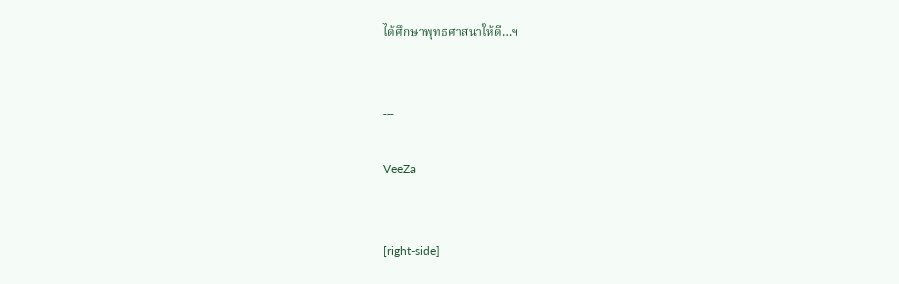ได้ศึกษาพุทธศาสนาให้ดี…ฯ


---

VeeZa


[right-side]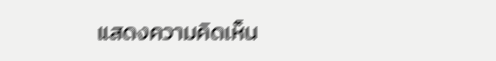แสดงความคิดเห็น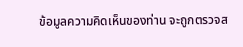ข้อมูลความคิดเห็นของท่าน จะถูกตรวจส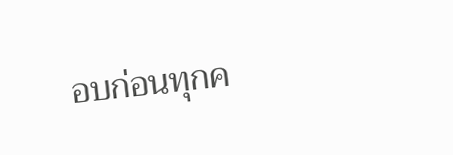อบก่อนทุกค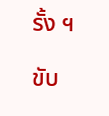รั้ง ฯ

ขับ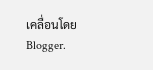เคลื่อนโดย Blogger.